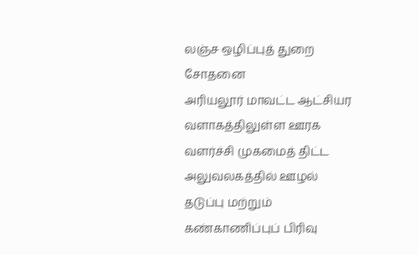லஞ்ச ஒழிப்புத் துறை சோதனை
அரியலூர் மாவட்ட ஆட்சியர வளாகத்திலுள்ள ஊரக வளர்ச்சி முகமைத் திட்ட அலுவலகத்தில் ஊழல் தடுப்பு மற்றும் கண்காணிப்புப் பிரிவு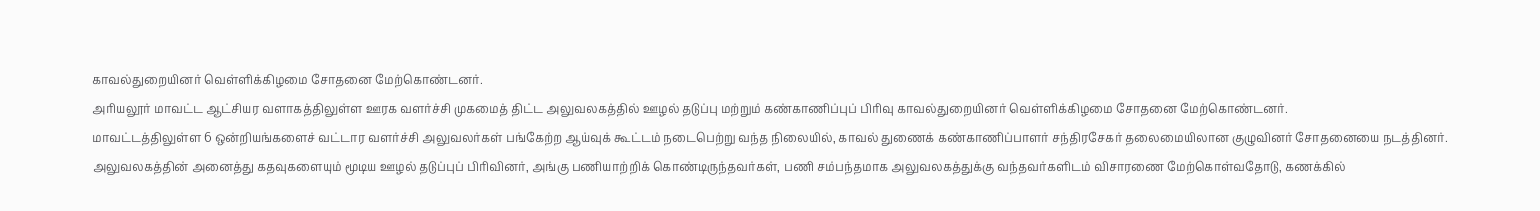காவல்துறையினர் வெள்ளிக்கிழமை சோதனை மேற்கொண்டனர்.
அரியலூர் மாவட்ட ஆட்சியர வளாகத்திலுள்ள ஊரக வளர்ச்சி முகமைத் திட்ட அலுவலகத்தில் ஊழல் தடுப்பு மற்றும் கண்காணிப்புப் பிரிவு காவல்துறையினர் வெள்ளிக்கிழமை சோதனை மேற்கொண்டனர்.
மாவட்டத்திலுள்ள 6 ஒன்றியங்களைச் வட்டார வளர்ச்சி அலுவலர்கள் பங்கேற்ற ஆய்வுக் கூட்டம் நடைபெற்று வந்த நிலையில், காவல் துணைக் கண்காணிப்பாளர் சந்திரசேகர் தலைமையிலான குழுவினர் சோதனையை நடத்தினர்.
அலுவலகத்தின் அனைத்து கதவுகளையும் மூடிய ஊழல் தடுப்புப் பிரிவினர், அங்கு பணியாற்றிக் கொண்டிருந்தவர்கள், பணி சம்பந்தமாக அலுவலகத்துக்கு வந்தவர்களிடம் விசாரணை மேற்கொள்வதோடு, கணக்கில்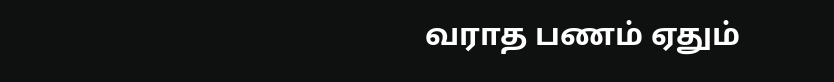வராத பணம் ஏதும்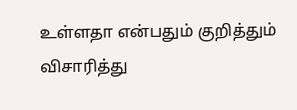உள்ளதா என்பதும் குறித்தும் விசாரித்து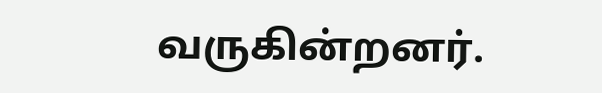வருகின்றனர்.